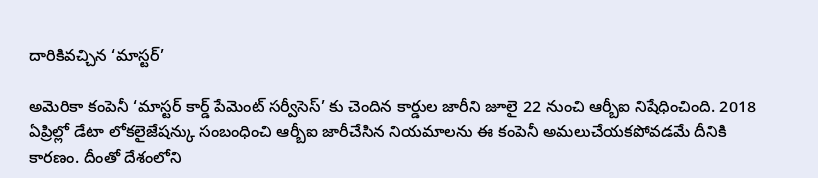దారికివచ్చిన ‘మాస్టర్’

అమెరికా కంపెనీ ‘మాస్టర్ కార్డ్ పేమెంట్ సర్వీసెస్’ కు చెందిన కార్డుల జారీని జూలై 22 నుంచి ఆర్బీఐ నిషేధించింది. 2018 ఏప్రిల్లో డేటా లోకలైజేషన్కు సంబంధించి ఆర్బీఐ జారీచేసిన నియమాలను ఈ కంపెనీ అమలుచేయకపోవడమే దీనికి కారణం. దీంతో దేశంలోని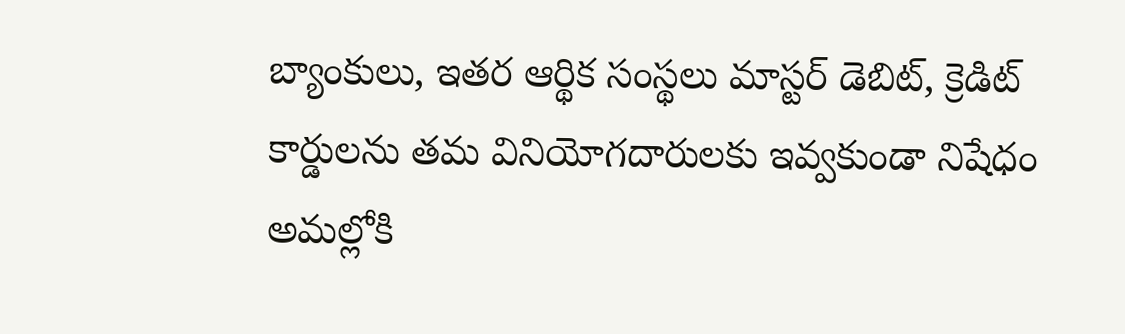బ్యాంకులు, ఇతర ఆర్థిక సంస్థలు మాస్టర్ డెబిట్, క్రెడిట్ కార్డులను తమ వినియోగదారులకు ఇవ్వకుండా నిషేధం అమల్లోకి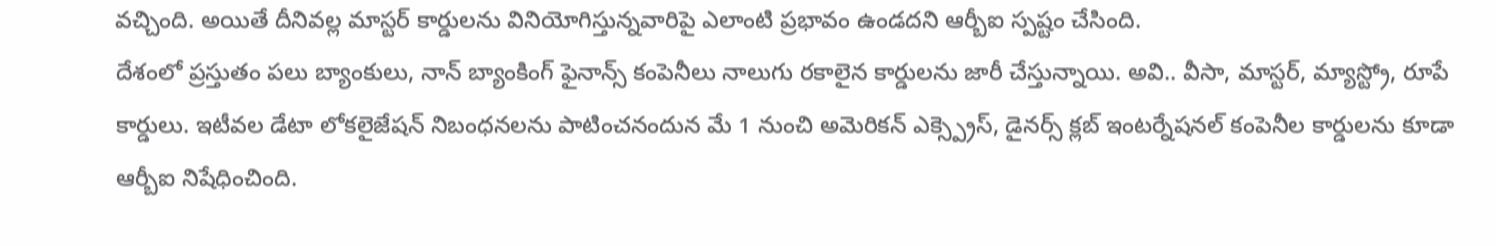వచ్చింది. అయితే దీనివల్ల మాస్టర్ కార్డులను వినియోగిస్తున్నవారిపై ఎలాంటి ప్రభావం ఉండదని ఆర్బీఐ స్పష్టం చేసింది.
దేశంలో ప్రస్తుతం పలు బ్యాంకులు, నాన్ బ్యాంకింగ్ ఫైనాన్స్ కంపెనీలు నాలుగు రకాలైన కార్డులను జారీ చేస్తున్నాయి. అవి.. వీసా, మాస్టర్, మ్యాస్ట్రో, రూపే కార్డులు. ఇటీవల డేటా లోకలైజేషన్ నిబంధనలను పాటించనందున మే 1 నుంచి అమెరికన్ ఎక్స్ప్రెస్, డైనర్స్ క్లబ్ ఇంటర్నేషనల్ కంపెనీల కార్డులను కూడా ఆర్బీఐ నిషేధించింది.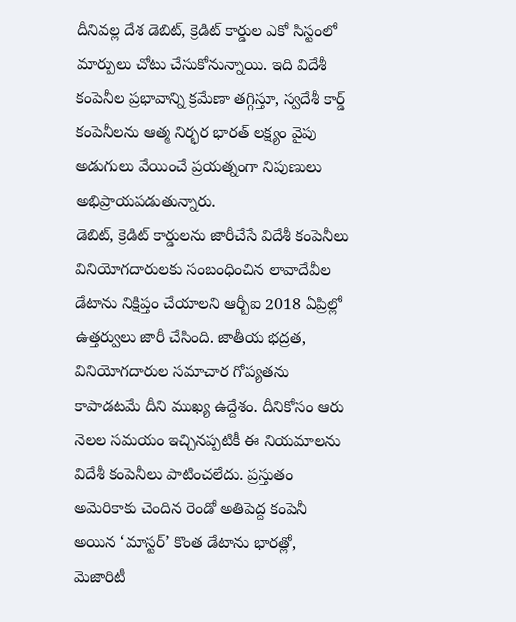దీనివల్ల దేశ డెబిట్, క్రెడిట్ కార్డుల ఎకో సిస్టంలో మార్పులు చోటు చేసుకోనున్నాయి. ఇది విదేశీ కంపెనీల ప్రభావాన్ని క్రమేణా తగ్గిస్తూ, స్వదేశీ కార్డ్ కంపెనీలను ఆత్మ నిర్భర భారత్ లక్ష్యం వైపు అడుగులు వేయించే ప్రయత్నంగా నిపుణులు అభిప్రాయపడుతున్నారు.
డెబిట్, క్రెడిట్ కార్డులను జారీచేసే విదేశీ కంపెనీలు వినియోగదారులకు సంబంధించిన లావాదేవీల డేటాను నిక్షిప్తం చేయాలని ఆర్బీఐ 2018 ఏప్రిల్లో ఉత్తర్వులు జారీ చేసింది. జాతీయ భద్రత, వినియోగదారుల సమాచార గోప్యతను కాపాడటమే దీని ముఖ్య ఉద్దేశం. దీనికోసం ఆరు నెలల సమయం ఇచ్చినప్పటికీ ఈ నియమాలను విదేశీ కంపెనీలు పాటించలేదు. ప్రస్తుతం అమెరికాకు చెందిన రెండో అతిపెద్ద కంపెనీ అయిన ‘మాస్టర్’ కొంత డేటాను భారత్లో, మెజారిటీ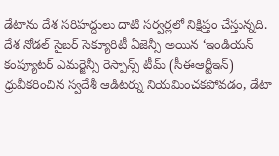డేటాను దేశ సరిహద్దులు దాటి సర్వర్లలో నిక్షిప్తం చేస్తున్నది. దేశ నోడల్ సైబర్ సెక్యూరిటీ ఏజెన్సీ అయిన ‘ఇండియన్ కంప్యూటర్ ఎమర్జెన్సీ రెస్పాన్స్ టీమ్ (సీఈఆర్టీఇన్) ధ్రువీకరించిన స్వదేశీ ఆడిటర్ను నియమించకపోవడం, డేటా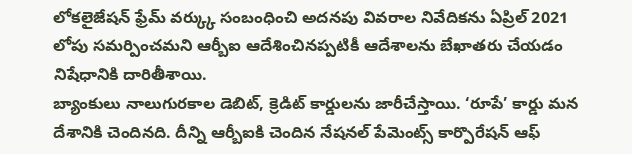లోకలైజేషన్ ఫ్రేమ్ వర్క్కు సంబంధించి అదనపు వివరాల నివేదికను ఏప్రిల్ 2021 లోపు సమర్పించమని ఆర్బీఐ ఆదేశించినప్పటికీ ఆదేశాలను బేఖాతరు చేయడం నిషేధానికి దారితీశాయి.
బ్యాంకులు నాలుగురకాల డెబిట్, క్రెడిట్ కార్డులను జారీచేస్తాయి. ‘రూపే’ కార్డు మన దేశానికి చెందినది. దీన్ని ఆర్బీఐకి చెందిన నేషనల్ పేమెంట్స్ కార్పొరేషన్ ఆఫ్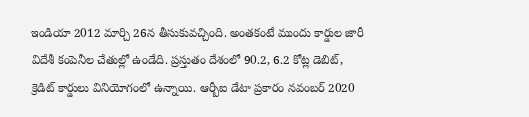ఇండియా 2012 మార్చి 26న తీసుకువచ్చింది. అంతకంటే ముందు కార్డుల జారీ విదేశీ కంపెనీల చేతుల్లో ఉండేది. ప్రస్తుతం దేశంలో 90.2, 6.2 కోట్ల డెబిట్, క్రెడిట్ కార్డులు వినియోగంలో ఉన్నాయి. ఆర్బీఐ డేటా ప్రకారం నవంబర్ 2020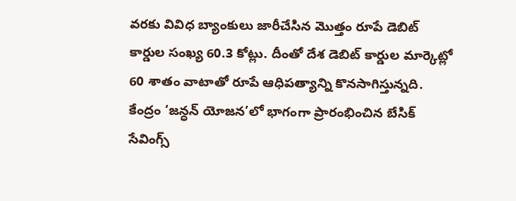వరకు వివిధ బ్యాంకులు జారీచేసిన మొత్తం రూపే డెబిట్ కార్డుల సంఖ్య 60.3 కోట్లు. దీంతో దేశ డెబిట్ కార్డుల మార్కెట్లో 60 శాతం వాటాతో రూపే ఆధిపత్యాన్ని కొనసాగిస్తున్నది. కేంద్రం ‘జన్ధన్ యోజన’లో భాగంగా ప్రారంభించిన బేసిక్ సేవింగ్స్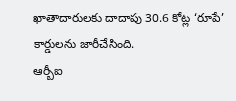ఖాతాదారులకు దాదాపు 30.6 కోట్ల ‘రూపే’ కార్డులను జారీచేసింది.
ఆర్బీఐ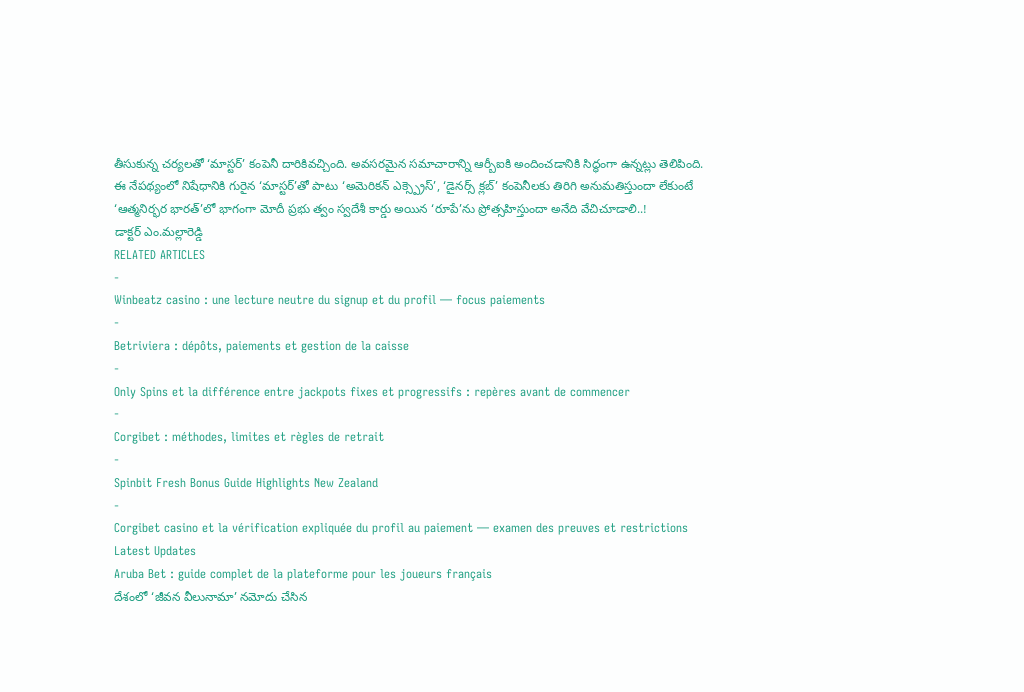తీసుకున్న చర్యలతో ‘మాస్టర్’ కంపెనీ దారికివచ్చింది. అవసరమైన సమాచారాన్ని ఆర్బీఐకి అందించడానికి సిద్ధంగా ఉన్నట్లు తెలిపింది. ఈ నేపథ్యంలో నిషేధానికి గురైన ‘మాస్టర్’తో పాటు ‘అమెరికన్ ఎక్స్ప్రెస్’, ‘డైనర్స్ క్లబ్’ కంపెనీలకు తిరిగి అనుమతిస్తుందా లేకుంటే ‘ఆత్మనిర్భర భారత్’లో భాగంగా మోదీ ప్రభు త్వం స్వదేశీ కార్డు అయిన ‘రూపే’ను ప్రోత్సహిస్తుందా అనేది వేచిచూడాలి..!
డాక్టర్ ఎం.మల్లారెడ్డి
RELATED ARTICLES
-
Winbeatz casino : une lecture neutre du signup et du profil — focus paiements
-
Betriviera : dépôts, paiements et gestion de la caisse
-
Only Spins et la différence entre jackpots fixes et progressifs : repères avant de commencer
-
Corgibet : méthodes, limites et règles de retrait
-
Spinbit Fresh Bonus Guide Highlights New Zealand
-
Corgibet casino et la vérification expliquée du profil au paiement — examen des preuves et restrictions
Latest Updates
Aruba Bet : guide complet de la plateforme pour les joueurs français
దేశంలో ‘జీవన వీలునామా’ నమోదు చేసిన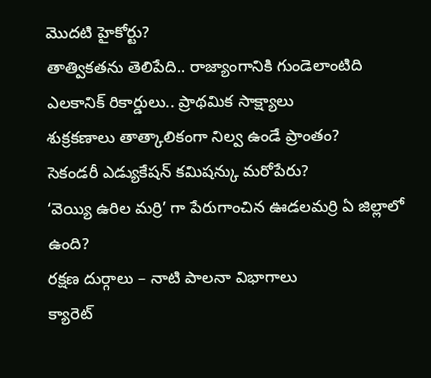మొదటి హైకోర్టు?
తాత్వికతను తెలిపేది.. రాజ్యాంగానికి గుండెలాంటిది
ఎలకానిక్ రికార్డులు.. ప్రాథమిక సాక్ష్యాలు
శుక్రకణాలు తాత్కాలికంగా నిల్వ ఉండే ప్రాంతం?
సెకండరీ ఎడ్యుకేషన్ కమిషన్కు మరోపేరు?
‘వెయ్యి ఉరిల మర్రి’ గా పేరుగాంచిన ఊడలమర్రి ఏ జిల్లాలో ఉంది?
రక్షణ దుర్గాలు – నాటి పాలనా విభాగాలు
క్యారెట్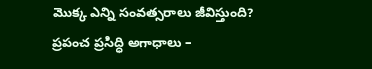మొక్క ఎన్ని సంవత్సరాలు జీవిస్తుంది?
ప్రపంచ ప్రసిద్ధి అగాధాలు –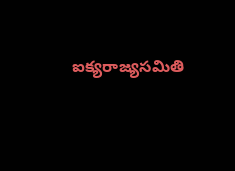ఐక్యరాజ్యసమితి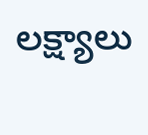లక్ష్యాలు